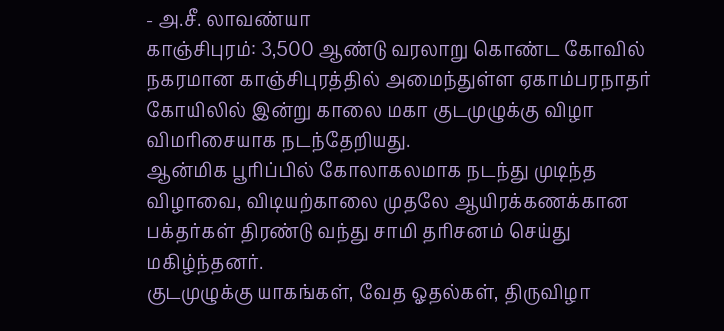- அ.சீ. லாவண்யா
காஞ்சிபுரம்: 3,500 ஆண்டு வரலாறு கொண்ட கோவில் நகரமான காஞ்சிபுரத்தில் அமைந்துள்ள ஏகாம்பரநாதர் கோயிலில் இன்று காலை மகா குடமுழுக்கு விழா விமரிசையாக நடந்தேறியது.
ஆன்மிக பூரிப்பில் கோலாகலமாக நடந்து முடிந்த விழாவை, விடியற்காலை முதலே ஆயிரக்கணக்கான பக்தர்கள் திரண்டு வந்து சாமி தரிசனம் செய்து மகிழ்ந்தனர்.
குடமுழுக்கு யாகங்கள், வேத ஓதல்கள், திருவிழா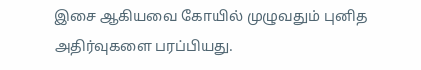இசை ஆகியவை கோயில் முழுவதும் புனித அதிர்வுகளை பரப்பியது.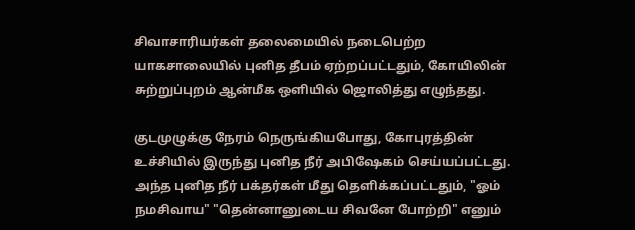சிவாசாரியர்கள் தலைமையில் நடைபெற்ற யாகசாலையில் புனித தீபம் ஏற்றப்பட்டதும், கோயிலின் சுற்றுப்புறம் ஆன்மீக ஒளியில் ஜொலித்து எழுந்தது.

குடமுழுக்கு நேரம் நெருங்கியபோது, கோபுரத்தின் உச்சியில் இருந்து புனித நீர் அபிஷேகம் செய்யப்பட்டது. அந்த புனித நீர் பக்தர்கள் மீது தெளிக்கப்பட்டதும், "ஓம் நமசிவாய" "தென்னானுடைய சிவனே போற்றி" எனும்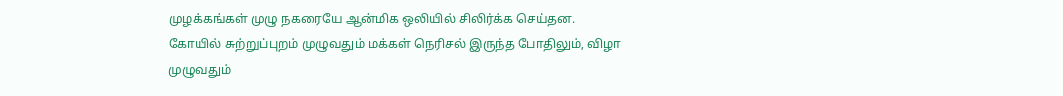முழக்கங்கள் முழு நகரையே ஆன்மிக ஒலியில் சிலிர்க்க செய்தன.
கோயில் சுற்றுப்புறம் முழுவதும் மக்கள் நெரிசல் இருந்த போதிலும், விழா முழுவதும்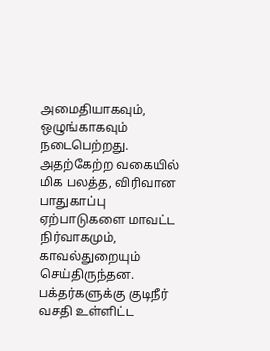அமைதியாகவும், ஒழுங்காகவும் நடைபெற்றது. அதற்கேற்ற வகையில் மிக பலத்த, விரிவான பாதுகாப்பு ஏற்பாடுகளை மாவட்ட நிர்வாகமும், காவல்துறையும் செய்திருந்தன. பக்தர்களுக்கு குடிநீர் வசதி உள்ளிட்ட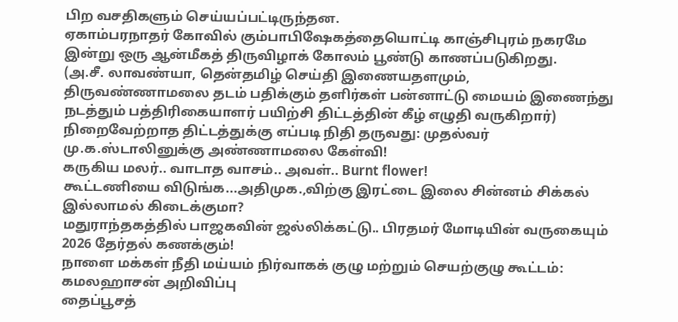பிற வசதிகளும் செய்யப்பட்டிருந்தன.
ஏகாம்பரநாதர் கோவில் கும்பாபிஷேகத்தையொட்டி காஞ்சிபுரம் நகரமே இன்று ஒரு ஆன்மீகத் திருவிழாக் கோலம் பூண்டு காணப்படுகிறது.
(அ.சீ. லாவண்யா, தென்தமிழ் செய்தி இணையதளமும், திருவண்ணாமலை தடம் பதிக்கும் தளிர்கள் பன்னாட்டு மையம் இணைந்து நடத்தும் பத்திரிகையாளர் பயிற்சி திட்டத்தின் கீழ் எழுதி வருகிறார்)
நிறைவேற்றாத திட்டத்துக்கு எப்படி நிதி தருவது: முதல்வர் மு.க.ஸ்டாலினுக்கு அண்ணாமலை கேள்வி!
கருகிய மலர்.. வாடாத வாசம்.. அவள்.. Burnt flower!
கூட்டணியை விடுங்க...அதிமுக.,விற்கு இரட்டை இலை சின்னம் சிக்கல் இல்லாமல் கிடைக்குமா?
மதுராந்தகத்தில் பாஜகவின் ஜல்லிக்கட்டு.. பிரதமர் மோடியின் வருகையும் 2026 தேர்தல் கணக்கும்!
நாளை மக்கள் நீதி மய்யம் நிர்வாகக் குழு மற்றும் செயற்குழு கூட்டம்: கமலஹாசன் அறிவிப்பு
தைப்பூசத்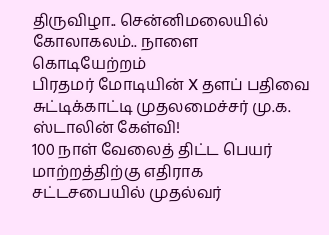திருவிழா.. சென்னிமலையில் கோலாகலம்.. நாளை கொடியேற்றம்
பிரதமர் மோடியின் X தளப் பதிவை சுட்டிக்காட்டி முதலமைச்சர் மு.க. ஸ்டாலின் கேள்வி!
100 நாள் வேலைத் திட்ட பெயர் மாற்றத்திற்கு எதிராக சட்டசபையில் முதல்வர்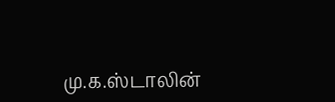மு.க.ஸ்டாலின்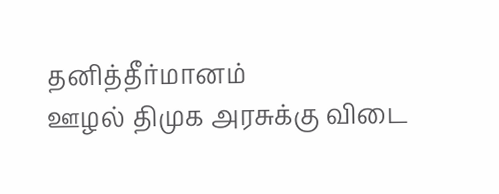தனித்தீர்மானம்
ஊழல் திமுக அரசுக்கு விடை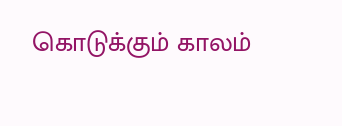கொடுக்கும் காலம்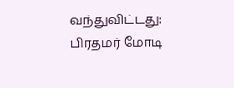வந்துவிட்டது: பிரதமர் மோடி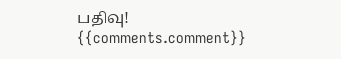பதிவு!
{{comments.comment}}